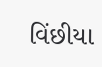વિંછીયા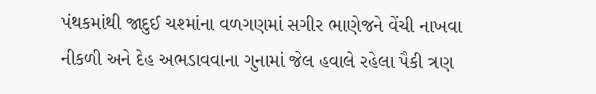પંથકમાંથી જાદુઈ ચશ્માંના વળગણમાં સગીર ભાણેજને વેંચી નાખવા નીકળી અને દેહ અભડાવવાના ગુનામાં જેલ હવાલે રહેલા પૈકી ત્રણ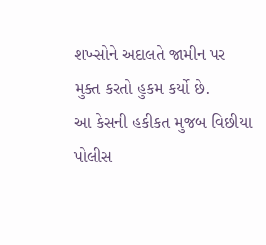શખ્સોને અદાલતે જામીન પર મુક્ત કરતો હુકમ કર્યો છે.
આ કેસની હકીકત મુજબ વિછીયા પોલીસ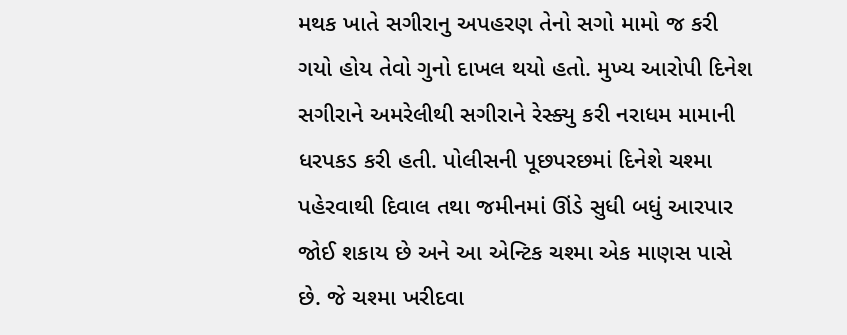મથક ખાતે સગીરાનુ અપહરણ તેનો સગો મામો જ કરી ગયો હોય તેવો ગુનો દાખલ થયો હતો. મુખ્ય આરોપી દિનેશ સગીરાને અમરેલીથી સગીરાને રેસ્ક્યુ કરી નરાધમ મામાની ધરપકડ કરી હતી. પોલીસની પૂછપરછમાં દિનેશે ચશ્મા પહેરવાથી દિવાલ તથા જમીનમાં ઊંડે સુધી બધું આરપાર જોઈ શકાય છે અને આ એન્ટિક ચશ્મા એક માણસ પાસે છે. જે ચશ્મા ખરીદવા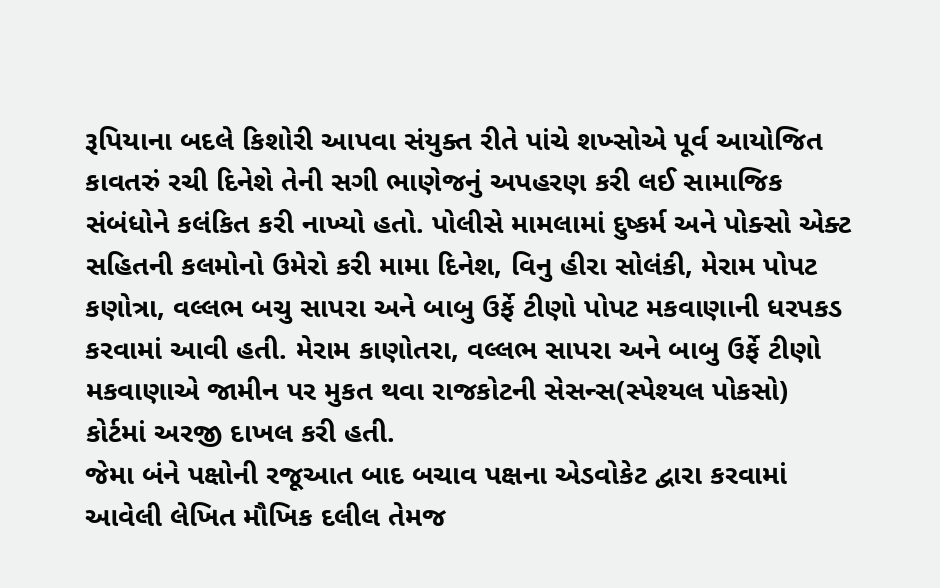રૂપિયાના બદલે કિશોરી આપવા સંયુક્ત રીતે પાંચે શખ્સોએ પૂર્વ આયોજિત કાવતરું રચી દિનેશે તેની સગી ભાણેજનું અપહરણ કરી લઈ સામાજિક સંબંધોને કલંકિત કરી નાખ્યો હતો. પોલીસે મામલામાં દુષ્કર્મ અને પોક્સો એક્ટ સહિતની કલમોનો ઉમેરો કરી મામા દિનેશ, વિનુ હીરા સોલંકી, મેરામ પોપટ કણોત્રા, વલ્લભ બચુ સાપરા અને બાબુ ઉર્ફે ટીણો પોપટ મકવાણાની ધરપકડ કરવામાં આવી હતી. મેરામ કાણોતરા, વલ્લભ સાપરા અને બાબુ ઉર્ફે ટીણો મકવાણાએ જામીન પર મુકત થવા રાજકોટની સેસન્સ(સ્પેશ્યલ પોકસો) કોર્ટમાં અરજી દાખલ કરી હતી.
જેમા બંને પક્ષોની રજૂઆત બાદ બચાવ પક્ષના એડવોકેટ દ્વારા કરવામાં આવેલી લેખિત મૌખિક દલીલ તેમજ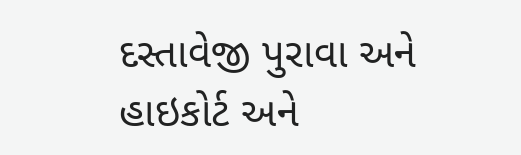દસ્તાવેજી પુરાવા અને હાઇકોર્ટ અને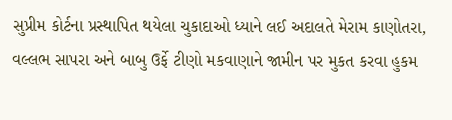સુપ્રીમ કોર્ટના પ્રસ્થાપિત થયેલા ચુકાદાઓ ધ્યાને લઈ અદાલતે મેરામ કાણોતરા, વલ્લભ સાપરા અને બાબુ ઉર્ફે ટીણો મકવાણાને જામીન પર મુકત કરવા હુકમ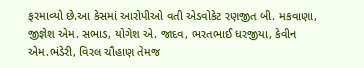ફરમાવ્યો છે.આ કેસમાં આરોપીઓ વતી એડવોકેટ રણજીત બી. મકવાણા, જીજ્ઞેશ એમ. સભાડ, યોગેશ એ. જાદવ, ભરતભાઈ ધરજીયા, કેવીન એમ.ભંડેરી, વિરલ ચૌહાણ તેમજ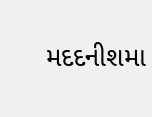મદદનીશમા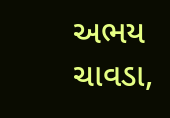અભય ચાવડા,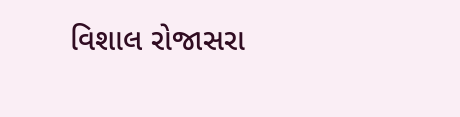વિશાલ રોજાસરા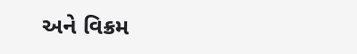અને વિક્રમ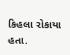કિહલા રોકાયા હતા.